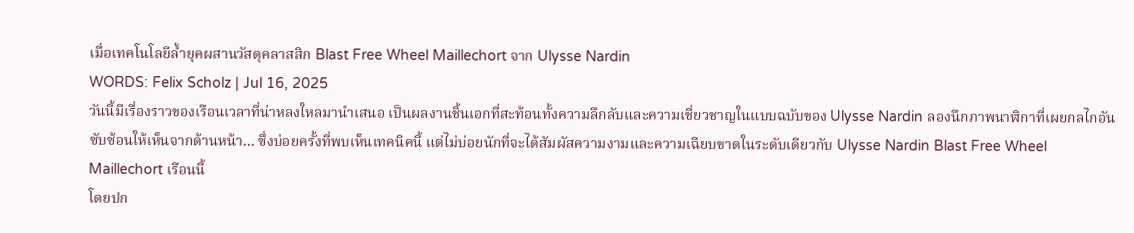เมื่อเทคโนโลยีล้ำยุคผสานวัสดุคลาสสิก Blast Free Wheel Maillechort จาก Ulysse Nardin
WORDS: Felix Scholz | Jul 16, 2025
วันนี้มีเรื่องราวของเรือนเวลาที่น่าหลงใหลมานำเสนอ เป็นผลงานชิ้นเอกที่สะท้อนทั้งความลึกลับและความเชี่ยวชาญในแบบฉบับของ Ulysse Nardin ลองนึกภาพนาฬิกาที่เผยกลไกอันซับซ้อนให้เห็นจากด้านหน้า… ซึ่งบ่อยครั้งที่พบเห็นเทคนิคนี้ แต่ไม่บ่อยนักที่จะได้สัมผัสความงามและความเฉียบขาดในระดับเดียวกับ Ulysse Nardin Blast Free Wheel Maillechort เรือนนี้
โดยปก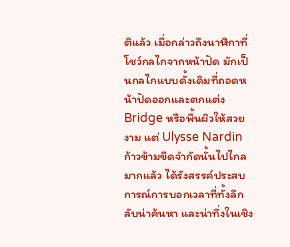ติแล้ว เมื่อกล่าวถึงนาฬิกาที่โชว์กลไกจากหน้าปัด มักเป็นกลไกแบบดั้งเดิมที่ถอดหน้าปัดออกและตกแต่ง Bridge หรือพื้นผิวให้สวยงาม แต่ Ulysse Nardin ก้าวข้ามขีดจำกัดนั้นไปไกลมากแล้ว ได้รังสรรค์ประสบการณ์การบอกเวลาที่ทั้งลึกลับน่าค้นหา และน่าทึ่งในเชิง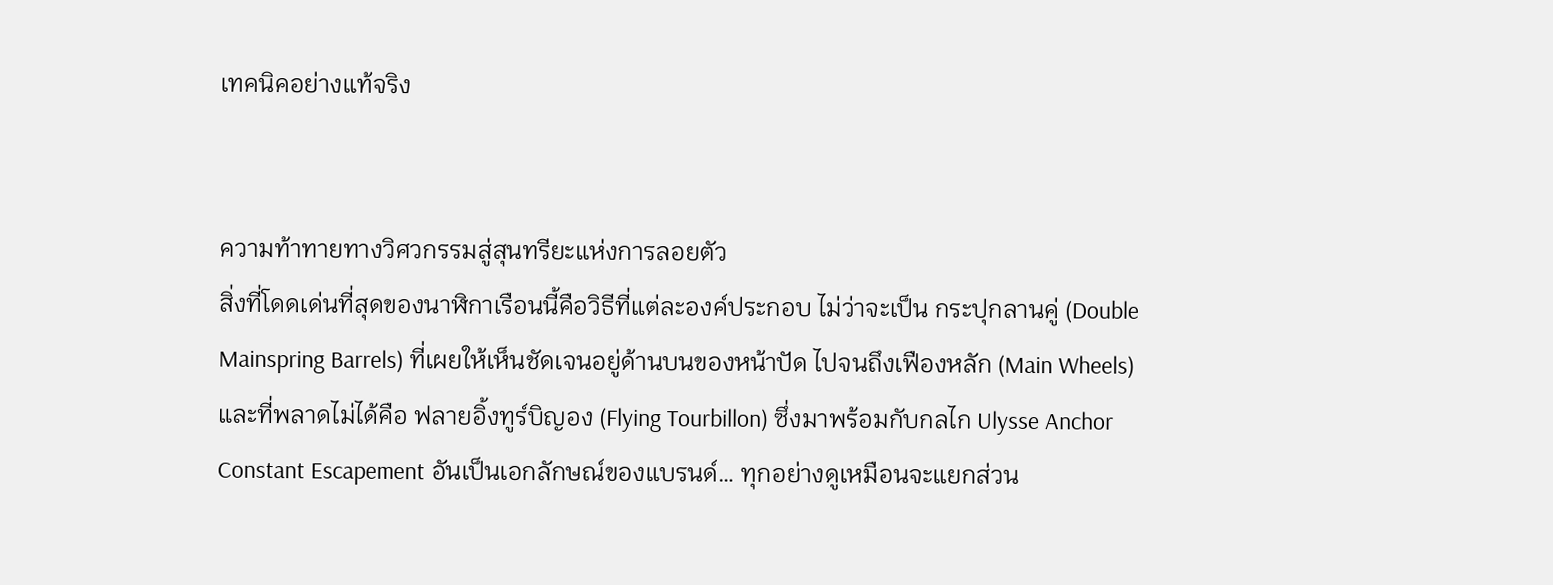เทคนิคอย่างแท้จริง


ความท้าทายทางวิศวกรรมสู่สุนทรียะแห่งการลอยตัว
สิ่งที่โดดเด่นที่สุดของนาฬิกาเรือนนี้คือวิธีที่แต่ละองค์ประกอบ ไม่ว่าจะเป็น กระปุกลานคู่ (Double Mainspring Barrels) ที่เผยให้เห็นชัดเจนอยู่ด้านบนของหน้าปัด ไปจนถึงเฟืองหลัก (Main Wheels) และที่พลาดไม่ได้คือ ฟลายอิ้งทูร์บิญอง (Flying Tourbillon) ซึ่งมาพร้อมกับกลไก Ulysse Anchor Constant Escapement อันเป็นเอกลักษณ์ของแบรนด์… ทุกอย่างดูเหมือนจะแยกส่วน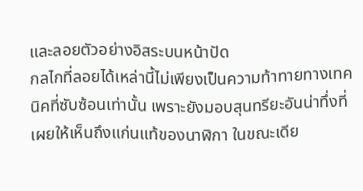และลอยตัวอย่างอิสระบนหน้าปัด
กลไกที่ลอยได้เหล่านี้ไม่เพียงเป็นความท้าทายทางเทคนิคที่ซับซ้อนเท่านั้น เพราะยังมอบสุนทรียะอันน่าทึ่งที่เผยให้เห็นถึงแก่นแท้ของนาฬิกา ในขณะเดีย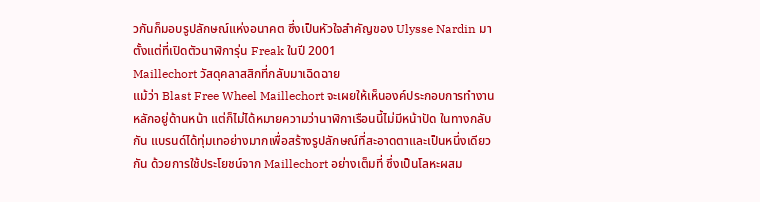วกันก็มอบรูปลักษณ์แห่งอนาคต ซึ่งเป็นหัวใจสำคัญของ Ulysse Nardin มาตั้งแต่ที่เปิดตัวนาฬิการุ่น Freak ในปี 2001
Maillechort วัสดุคลาสสิกที่กลับมาเฉิดฉาย
แม้ว่า Blast Free Wheel Maillechort จะเผยให้เห็นองค์ประกอบการทำงานหลักอยู่ด้านหน้า แต่ก็ไม่ได้หมายความว่านาฬิกาเรือนนี้ไม่มีหน้าปัด ในทางกลับกัน แบรนด์ได้ทุ่มเทอย่างมากเพื่อสร้างรูปลักษณ์ที่สะอาดตาและเป็นหนึ่งเดียวกัน ด้วยการใช้ประโยชน์จาก Maillechort อย่างเต็มที่ ซึ่งเป็นโลหะผสม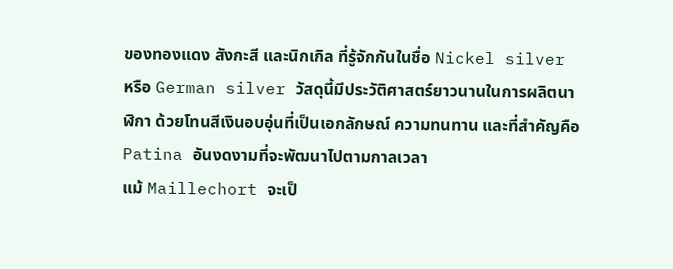ของทองแดง สังกะสี และนิกเกิล ที่รู้จักกันในชื่อ Nickel silver หรือ German silver วัสดุนี้มีประวัติศาสตร์ยาวนานในการผลิตนาฬิกา ด้วยโทนสีเงินอบอุ่นที่เป็นเอกลักษณ์ ความทนทาน และที่สำคัญคือ Patina อันงดงามที่จะพัฒนาไปตามกาลเวลา
แม้ Maillechort จะเป็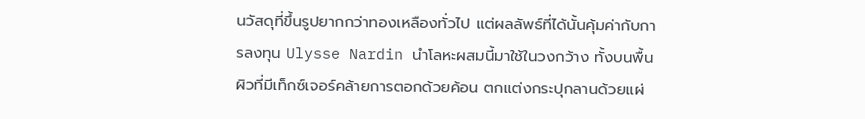นวัสดุที่ขึ้นรูปยากกว่าทองเหลืองทั่วไป แต่ผลลัพธ์ที่ได้นั้นคุ้มค่ากับการลงทุน Ulysse Nardin นำโลหะผสมนี้มาใช้ในวงกว้าง ทั้งบนพื้นผิวที่มีเท็กซ์เจอร์คล้ายการตอกด้วยค้อน ตกแต่งกระปุกลานด้วยแผ่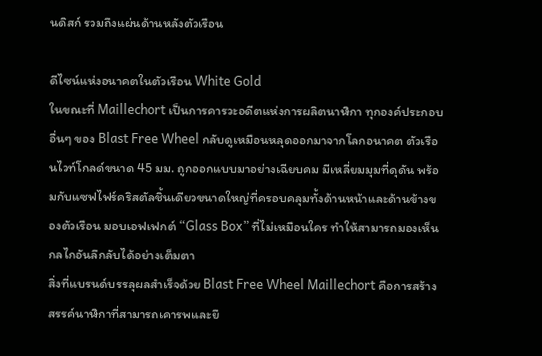นดิสก์ รวมถึงแผ่นด้านหลังตัวเรือน

ดีไซน์แห่งอนาคตในตัวเรือน White Gold
ในขณะที่ Maillechort เป็นการคารวะอดีตแห่งการผลิตนาฬิกา ทุกองค์ประกอบอื่นๆ ของ Blast Free Wheel กลับดูเหมือนหลุดออกมาจากโลกอนาคต ตัวเรือนไวท์โกลด์ขนาด 45 มม. ถูกออกแบบมาอย่างเฉียบคม มีเหลี่ยมมุมที่ดุดัน พร้อมกับแซฟไฟร์คริสตัลชิ้นเดียวขนาดใหญ่ที่ครอบคลุมทั้งด้านหน้าและด้านข้างของตัวเรือน มอบเอฟเฟกต์ “Glass Box” ที่ไม่เหมือนใคร ทำให้สามารถมองเห็นกลไกอันลึกลับได้อย่างเต็มตา
สิ่งที่แบรนด์บรรลุผลสำเร็จด้วย Blast Free Wheel Maillechort คือการสร้างสรรค์นาฬิกาที่สามารถเคารพและยึ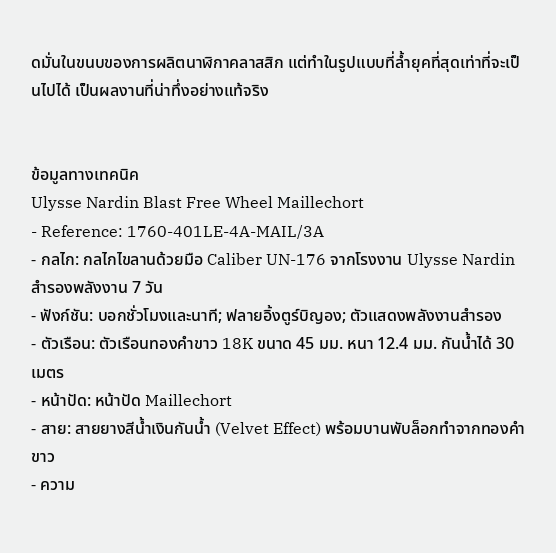ดมั่นในขนบของการผลิตนาฬิกาคลาสสิก แต่ทำในรูปแบบที่ล้ำยุคที่สุดเท่าที่จะเป็นไปได้ เป็นผลงานที่น่าทึ่งอย่างแท้จริง


ข้อมูลทางเทคนิค
Ulysse Nardin Blast Free Wheel Maillechort
- Reference: 1760-401LE-4A-MAIL/3A
- กลไก: กลไกไขลานด้วยมือ Caliber UN-176 จากโรงงาน Ulysse Nardin สำรองพลังงาน 7 วัน
- ฟังก์ชัน: บอกชั่วโมงและนาที; ฟลายอิ้งตูร์บิญอง; ตัวแสดงพลังงานสำรอง
- ตัวเรือน: ตัวเรือนทองคำขาว 18K ขนาด 45 มม. หนา 12.4 มม. กันน้ำได้ 30 เมตร
- หน้าปัด: หน้าปัด Maillechort
- สาย: สายยางสีน้ำเงินกันน้ำ (Velvet Effect) พร้อมบานพับล็อกทำจากทองคำขาว
- ความ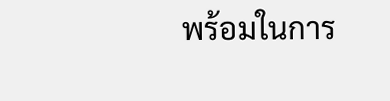พร้อมในการ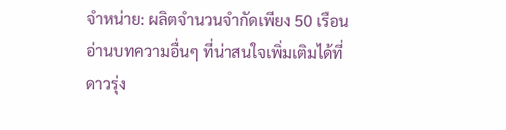จำหน่าย: ผลิตจำนวนจำกัดเพียง 50 เรือน
อ่านบทความอื่นๆ ที่น่าสนใจเพิ่มเติมได้ที่
ดาวรุ่ง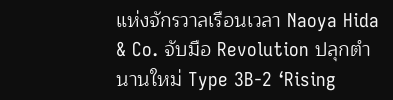แห่งจักรวาลเรือนเวลา Naoya Hida & Co. จับมือ Revolution ปลุกตำนานใหม่ Type 3B-2 ‘Rising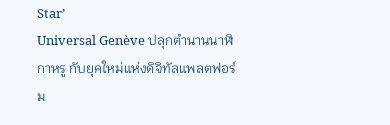Star’
Universal Genève ปลุกตำนานนาฬิกาหรู กับยุคใหม่แห่งดิจิทัลแพลตฟอร์ม